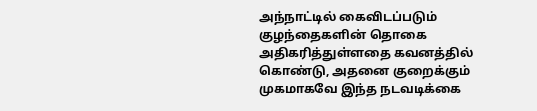அந்நாட்டில் கைவிடப்படும் குழந்தைகளின் தொகை அதிகரித்துள்ளதை கவனத்தில் கொண்டு, அதனை குறைக்கும் முகமாகவே இந்த நடவடிக்கை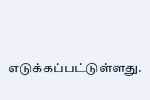எடுக்கப்பட்டுள்ளது.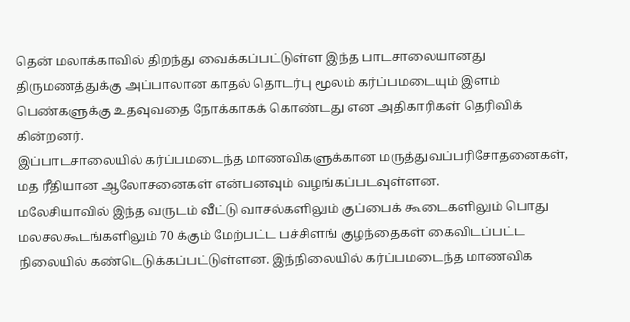தென் மலாக்காவில் திறந்து வைக்கப்பட்டுள்ள இந்த பாடசாலையானது திருமணத்துக்கு அப்பாலான காதல் தொடர்பு மூலம் கர்ப்பமடையும் இளம் பெண்களுக்கு உதவுவதை நோக்காகக் கொண்டது என அதிகாரிகள் தெரிவிக் கின்றனர்.
இப்பாடசாலையில் கர்ப்பமடைந்த மாணவிகளுக்கான மருத்துவப்பரிசோதனைகள், மத ரீதியான ஆலோசனைகள் என்பனவும் வழங்கப்படவுள்ளன.
மலேசியாவில் இந்த வருடம் வீட்டு வாசல்களிலும் குப்பைக் கூடைகளிலும் பொது மலசலகூடங்களிலும் 70 க்கும் மேற்பட்ட பச்சிளங் குழந்தைகள் கைவிடப்பட்ட நிலையில் கண்டெடுக்கப்பட்டுள்ளன. இந்நிலையில் கர்ப்பமடைந்த மாணவிக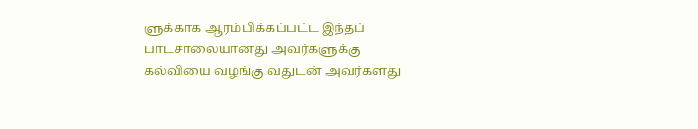ளுக்காக ஆரம்பிக்கப்பட்ட இந்தப் பாடசாலையானது அவர்களுக்கு கல்வியை வழங்கு வதுடன் அவர்களது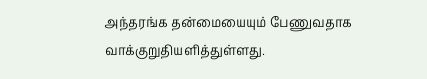அந்தரங்க தன்மையையும் பேணுவதாக வாக்குறுதியளித்துள்ளது.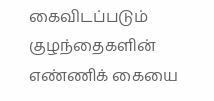கைவிடப்படும் குழந்தைகளின் எண்ணிக் கையை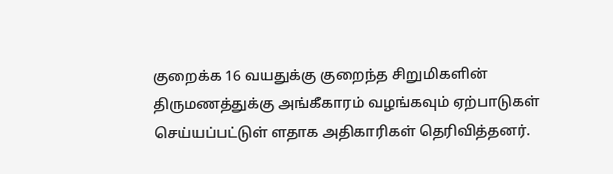குறைக்க 16 வயதுக்கு குறைந்த சிறுமிகளின் திருமணத்துக்கு அங்கீகாரம் வழங்கவும் ஏற்பாடுகள் செய்யப்பட்டுள் ளதாக அதிகாரிகள் தெரிவித்தனர்.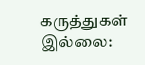கருத்துகள் இல்லை: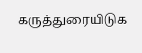கருத்துரையிடுக